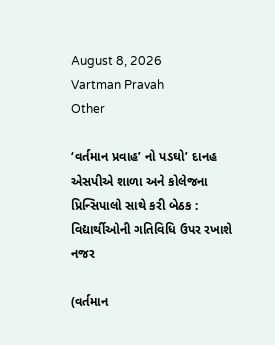August 8, 2026
Vartman Pravah
Other

‘વર્તમાન પ્રવાહ’ નો પડઘો’ દાનહ એસપીએ શાળા અને કોલેજના પ્રિન્‍સિપાલો સાથે કરી બેઠક : વિદ્યાર્થીઓની ગતિવિધિ ઉપર રખાશે નજર

(વર્તમાન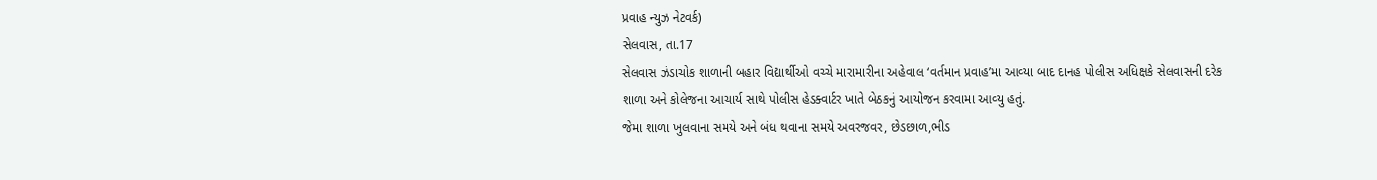પ્રવાહ ન્‍યુઝ નેટવર્ક)
સેલવાસ, તા.17
સેલવાસ ઝંડાચોક શાળાની બહાર વિદ્યાર્થીઓ વચ્‍ચે મારામારીના અહેવાલ ‘વર્તમાન પ્રવાહ’મા આવ્‍યા બાદ દાનહ પોલીસ અધિક્ષકે સેલવાસની દરેક શાળા અને કોલેજના આચાર્ય સાથે પોલીસ હેડક્‍વાર્ટર ખાતે બેઠકનું આયોજન કરવામા આવ્‍યુ હતું.
જેમા શાળા ખુલવાના સમયે અને બંધ થવાના સમયે અવરજવર, છેડછાળ,ભીડ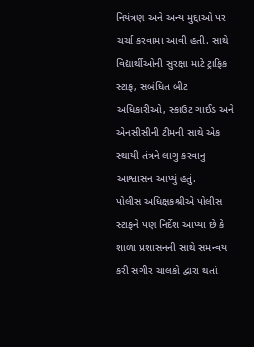નિયંત્રણ અને અન્‍ય મુદ્દાઓ પર ચર્ચા કરવામા આવી હતી. સાથે વિદ્યાર્થીઓની સુરક્ષા માટે ટ્રાફિક સ્‍ટાફ, સબંધિત બીટ અધિકારીઓ, સ્‍કાઉટ ગાઈડ અને એનસીસીની ટીમની સાથે એક સ્‍થાયી તંત્રને લાગુ કરવાનુ આશ્વાસન આપ્‍યું હતું.
પોલીસ અધિક્ષકશ્રીએ પોલીસ સ્‍ટાફને પણ નિર્દેશ આપ્‍યા છે કે શાળા પ્રશાસનની સાથે સમન્‍વય કરી સગીર ચાલકો દ્વારા થતાં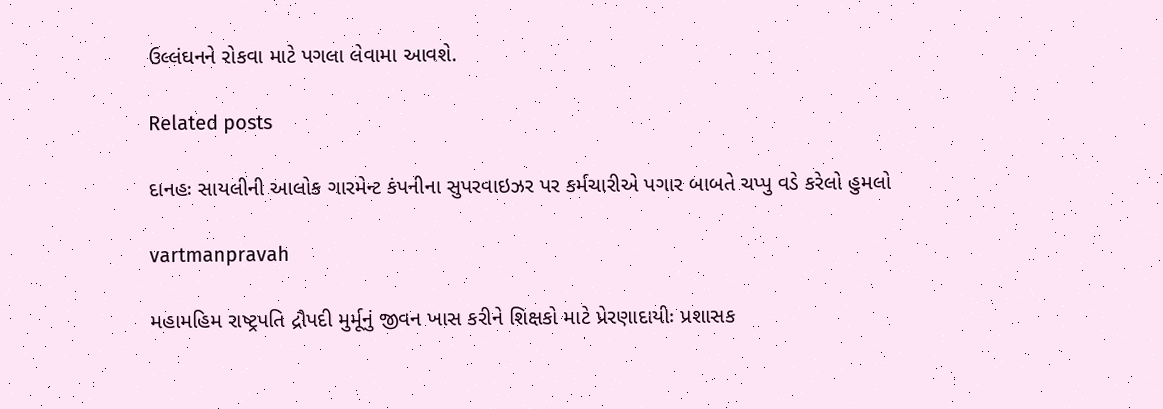ઉલ્લંઘનને રોકવા માટે પગલા લેવામા આવશે.

Related posts

દાનહઃ સાયલીની આલોક ગારમેન્‍ટ કંપનીના સુપરવાઇઝર પર કર્મચારીએ પગાર બાબતે ચપ્‍પુ વડે કરેલો હુમલો

vartmanpravah

મહામહિમ રાષ્‍ટ્રપતિ દ્રૌપદી મુર્મૂનું જીવન ખાસ કરીને શિક્ષકો માટે પ્રેરણાદાયીઃ પ્રશાસક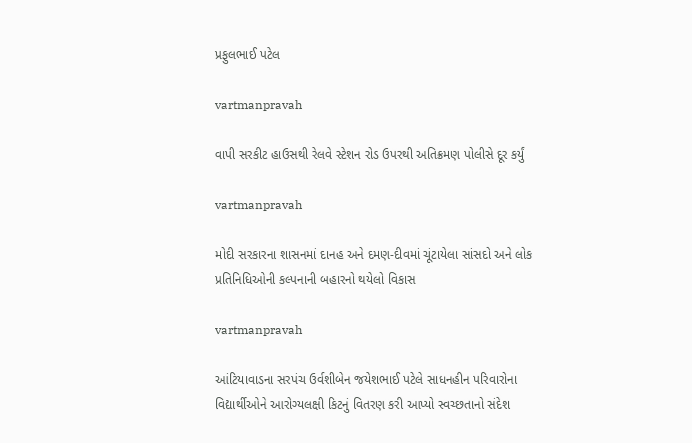પ્રફુલભાઈ પટેલ

vartmanpravah

વાપી સરકીટ હાઉસથી રેલવે સ્‍ટેશન રોડ ઉપરથી અતિક્રમણ પોલીસે દૂર કર્યું

vartmanpravah

મોદી સરકારના શાસનમાં દાનહ અને દમણ-દીવમાં ચૂંટાયેલા સાંસદો અને લોક પ્રતિનિધિઓની કલ્‍પનાની બહારનો થયેલો વિકાસ

vartmanpravah

આંટિયાવાડના સરપંચ ઉર્વશીબેન જયેશભાઈ પટેલે સાધનહીન પરિવારોના વિદ્યાર્થીઓને આરોગ્‍યલક્ષી કિટનું વિતરણ કરી આપ્‍યો સ્‍વચ્‍છતાનો સંદેશ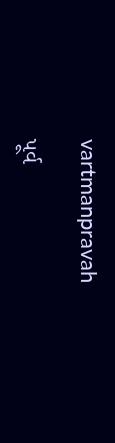vartmanpravah

પૂર્વ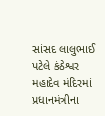સાંસદ લાલુભાઈ પટેલે કંઠેશ્વર મહાદેવ મંદિરમાં પ્રધાનમંત્રીના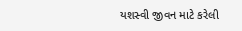યશસ્‍વી જીવન માટે કરેલી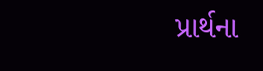પ્રાર્થના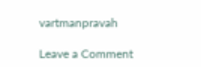vartmanpravah

Leave a Comment